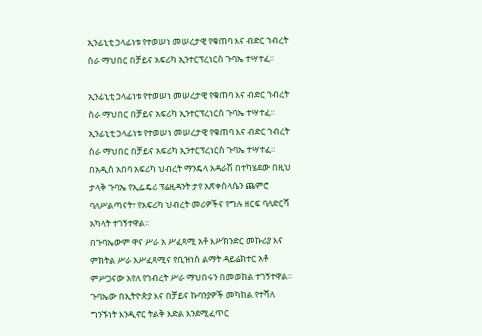ኢንፊኒቲ ኃላፊነቱ የተወሠነ መሠረታዊ የቁጠባ እና ብድር ኀብረት ስራ ማህበር በቻይና አፍሪካ ኢንተርፕረነርስ ጉባኤ ተሣተፈ።

ኢንፊኒቲ ኃላፊነቱ የተወሠነ መሠረታዊ የቁጠባ እና ብድር ኀብረት ስራ ማህበር በቻይና አፍሪካ ኢንተርፕረነርስ ጉባኤ ተሣተፈ።
ኢንፊኒቲ ኃላፊነቱ የተወሠነ መሠረታዊ የቁጠባ እና ብድር ኀብረት ስራ ማህበር በቻይና አፍሪካ ኢንተርፕረነርስ ጉባኤ ተሣተፈ። በአዲስ አበባ አፍሪካ ህብረት ማንዴላ አዳራሽ በተካሄደው በዚህ ታላቅ ጉባኤ የኢፌዴሪ ፕሬዚዳንት ታየ አጽቀስላሴን ጨምሮ ባለሥልጣናት፣ የአፍሪካ ህብረት መሪዎችና የግሉ ዘርፍ ባለድርሻ አካላት ተገኝተዋል።
በጉባኤውም ዋና ሥራ አ ሥፈጻሚ አቶ እሥክንድር መኩሪያ እና ምክትል ሥራ አሥፈጻሚና የቢዝነስ ልማት ዳይሬክተር አቶ ምሥጋናው አየለ የኀብረት ሥራ ማህበሩን በመወከል ተገኝተዋል። ጉባኤው በኢትዮጵያ እና በቻይና ኩባንያዎች መካከል የተሻለ ግንኙነት እንዲኖር ትልቅ እድል እንደሚፈጥር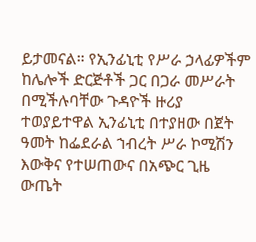ይታመናል። የኢንፊኒቲ የሥራ ኃላፊዎችም ከሌሎች ድርጅቶች ጋር በጋራ መሥራት በሚችሉባቸው ጉዳዮች ዙሪያ ተወያይተዋል ኢንፊኒቲ በተያዘው በጀት ዓመት ከፌደራል ኀብረት ሥራ ኮሚሽን እውቅና የተሠጠውና በአጭር ጊዜ ውጤት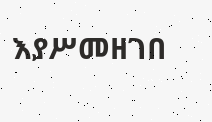እያሥመዘገበ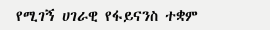የሚገኝ ሀገራዊ የፋይናንስ ተቋም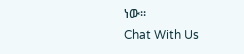ነው።
Chat With Us